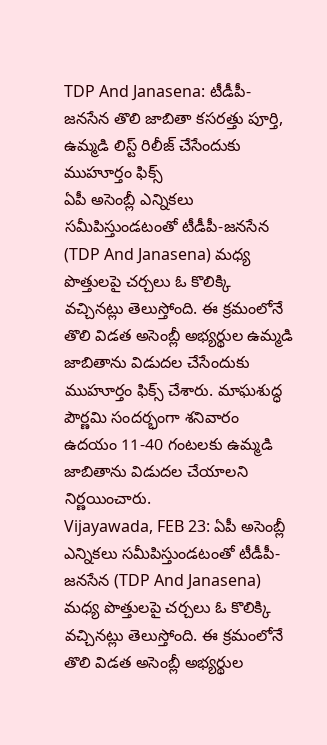TDP And Janasena: టీడీపీ-జనసేన తొలి జాబితా కసరత్తు పూర్తి, ఉమ్మడి లిస్ట్ రిలీజ్ చేసేందుకు ముహూర్తం ఫిక్స్
ఏపీ అసెంబ్లీ ఎన్నికలు సమీపిస్తుండటంతో టీడీపీ-జనసేన (TDP And Janasena) మధ్య పొత్తులపై చర్చలు ఓ కొలిక్కి వచ్చినట్లు తెలుస్తోంది. ఈ క్రమంలోనే తొలి విడత అసెంబ్లీ అభ్యర్థుల ఉమ్మడి జాబితాను విడుదల చేసేందుకు ముహూర్తం ఫిక్స్ చేశారు. మాఘశుద్ధ పౌర్ణమి సందర్భంగా శనివారం ఉదయం 11-40 గంటలకు ఉమ్మడి జాబితాను విడుదల చేయాలని నిర్ణయించారు.
Vijayawada, FEB 23: ఏపీ అసెంబ్లీ ఎన్నికలు సమీపిస్తుండటంతో టీడీపీ-జనసేన (TDP And Janasena) మధ్య పొత్తులపై చర్చలు ఓ కొలిక్కి వచ్చినట్లు తెలుస్తోంది. ఈ క్రమంలోనే తొలి విడత అసెంబ్లీ అభ్యర్థుల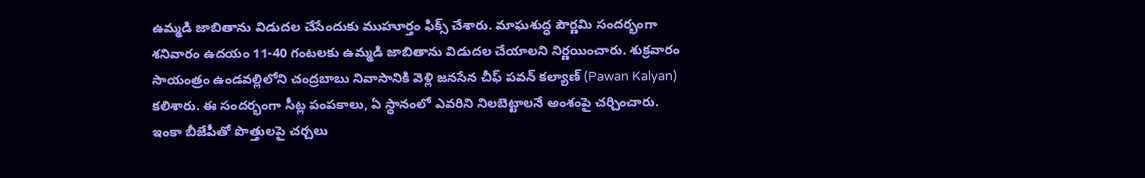ఉమ్మడి జాబితాను విడుదల చేసేందుకు ముహూర్తం ఫిక్స్ చేశారు. మాఘశుద్ధ పౌర్ణమి సందర్భంగా శనివారం ఉదయం 11-40 గంటలకు ఉమ్మడి జాబితాను విడుదల చేయాలని నిర్ణయించారు. శుక్రవారం సాయంత్రం ఉండవల్లిలోని చంద్రబాబు నివాసానికి వెళ్లి జనసేన చీఫ్ పవన్ కల్యాణ్ (Pawan Kalyan) కలిశారు. ఈ సందర్భంగా సీట్ల పంపకాలు, ఏ స్థానంలో ఎవరిని నిలబెట్టాలనే అంశంపై చర్చించారు.
ఇంకా బీజేపీతో పొత్తులపై చర్చలు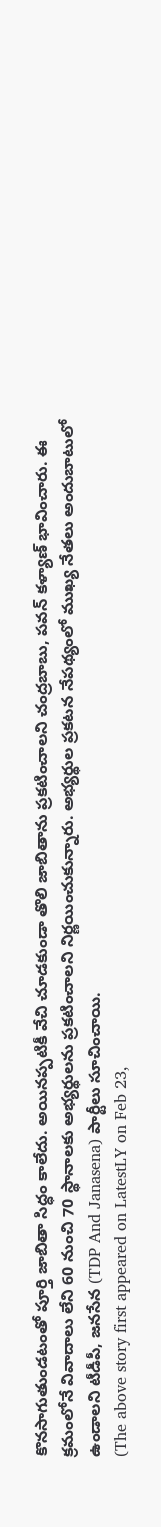కొనసాగుతుండటంతో పూర్తి జాబితా సిద్ధం కాలేదు. అయినప్పటికీ వేచి చూడకుండా తొలి జాబితాను ప్రకటించాలని చంద్రబాబు, పవన్ కళ్యాణ్ భావించారు. ఈ క్రమంలోనే వివాదాలు లేని 60 నుంచి 70 స్థానాలకు అభ్యర్థులను ప్రకటించాలని నిర్ణయించుకున్నారు. అభ్యర్థుల ప్రకటన నేపథ్యంలో ముఖ్య నేతలు అందుబాటులో ఉండాలని టీడీపీ, జనసేన (TDP And Janasena) పార్టీలు సూచించాయి.
(The above story first appeared on LatestLY on Feb 23,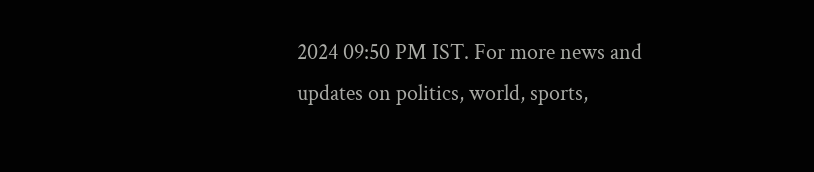2024 09:50 PM IST. For more news and updates on politics, world, sports,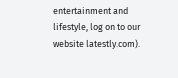entertainment and lifestyle, log on to our website latestly.com).